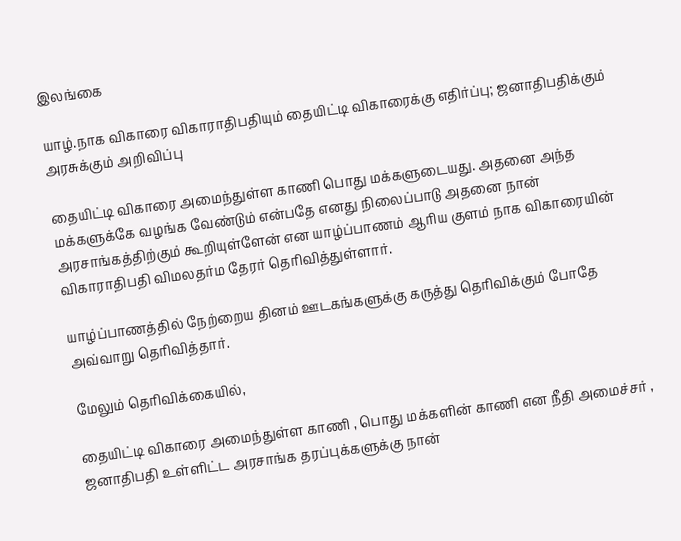இலங்கை

யாழ்.நாக விகாரை விகாராதிபதியும் தையிட்டி விகாரைக்கு எதிர்ப்பு; ஜனாதிபதிக்கும் அரசுக்கும் அறிவிப்பு

தையிட்டி விகாரை அமைந்துள்ள காணி பொது மக்களுடையது. அதனை அந்த மக்களுக்கே வழங்க வேண்டும் என்பதே எனது நிலைப்பாடு அதனை நான் அரசாங்கத்திற்கும் கூறியுள்ளேன் என யாழ்ப்பாணம் ஆரிய குளம் நாக விகாரையின் விகாராதிபதி விமலதர்ம தேரர் தெரிவித்துள்ளார்.

யாழ்ப்பாணத்தில் நேற்றைய தினம் ஊடகங்களுக்கு கருத்து தெரிவிக்கும் போதே அவ்வாறு தெரிவித்தார்.

மேலும் தெரிவிக்கையில்,

தையிட்டி விகாரை அமைந்துள்ள காணி , பொது மக்களின் காணி என நீதி அமைச்சர் , ஜனாதிபதி உள்ளிட்ட அரசாங்க தரப்புக்களுக்கு நான்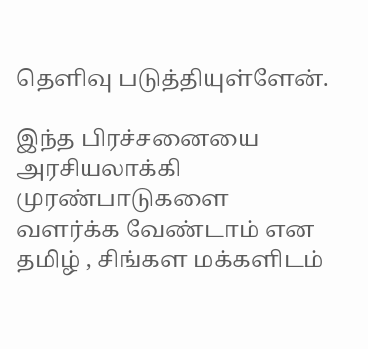தெளிவு படுத்தியுள்ளேன்.

இந்த பிரச்சனையை அரசியலாக்கி முரண்பாடுகளை வளர்க்க வேண்டாம் என தமிழ் , சிங்கள மக்களிடம்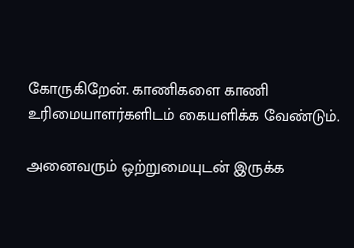கோருகிறேன். காணிகளை காணி உரிமையாளர்களிடம் கையளிக்க வேண்டும்.

அனைவரும் ஒற்றுமையுடன் இருக்க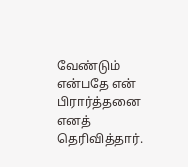வேண்டும் என்பதே என் பிரார்த்தனை எனத் தெரிவித்தார்.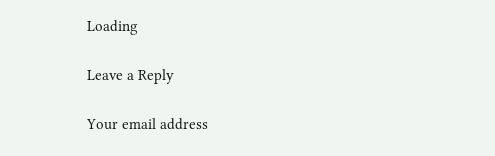Loading

Leave a Reply

Your email address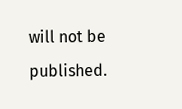will not be published.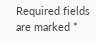Required fields are marked *